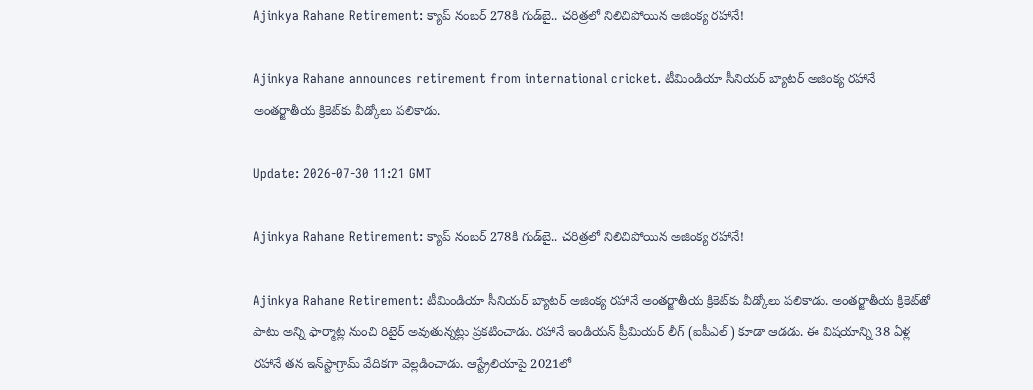Ajinkya Rahane Retirement: క్యాప్ నంబర్ 278కి గుడ్‌బై.. చరిత్రలో నిలిచిపోయిన అజింక్య రహానే!

Ajinkya Rahane announces retirement from international cricket. టీమిండియా సీనియర్ బ్యాటర్ అజింక్య రహానే అంతర్జాతీయ క్రికెట్‌కు వీడ్కోలు పలికాడు.

Update: 2026-07-30 11:21 GMT

Ajinkya Rahane Retirement: క్యాప్ నంబర్ 278కి గుడ్‌బై.. చరిత్రలో నిలిచిపోయిన అజింక్య రహానే!

Ajinkya Rahane Retirement: టీమిండియా సీనియర్ బ్యాటర్ అజింక్య రహానే అంతర్జాతీయ క్రికెట్‌కు వీడ్కోలు పలికాడు. అంతర్జాతీయ క్రికెట్‌తో పాటు అన్ని ఫార్మాట్ల నుంచి రిటైర్ అవుతున్నట్లు ప్రకటించాడు. రహానే ఇండియన్ ప్రీమియర్ లీగ్ (ఐపీఎల్) కూడా ఆడడు. ఈ విషయాన్ని 38 ఏళ్ల రహానే తన ఇన్‌స్టాగ్రామ్ వేదికగా వెల్లడించాడు. ఆస్ట్రేలియాపై 2021లో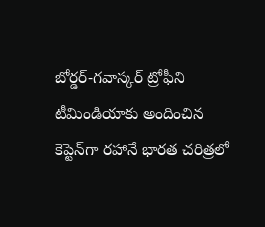బోర్డర్-గవాస్కర్‌ ట్రోఫీని టీమిండియాకు అందించిన కెప్టెన్‌గా రహానే భారత చరిత్రలో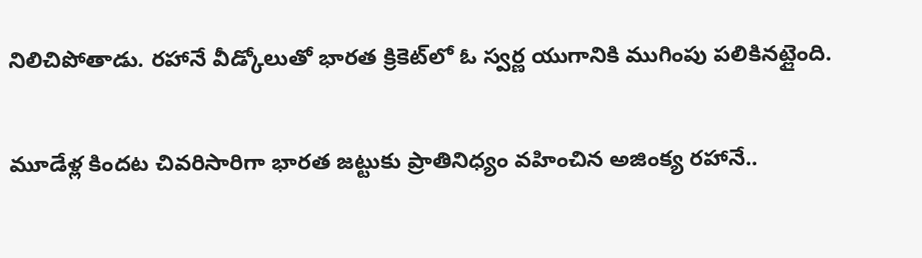నిలిచిపోతాడు. రహానే వీడ్కోలుతో భారత క్రికెట్‌లో ఓ స్వర్ణ యుగానికి ముగింపు పలికినట్లైంది.

మూడేళ్ల కిందట చివరిసారిగా భారత జట్టుకు ప్రాతినిధ్యం వహించిన అజింక్య రహానే..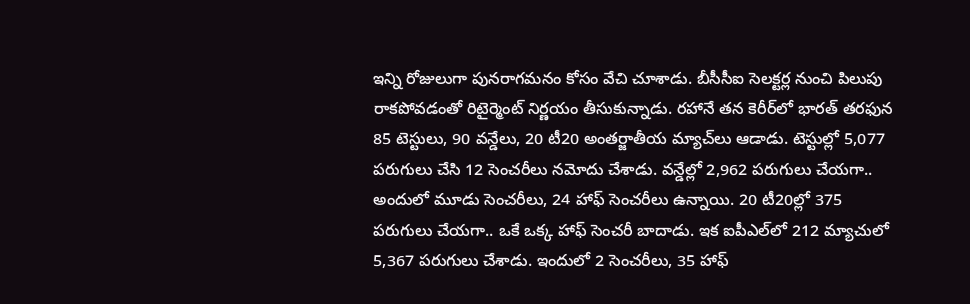ఇన్ని రోజులుగా పునరాగమనం కోసం వేచి చూశాడు. బీసీసీఐ సెలక్టర్ల నుంచి పిలుపు రాకపోవడంతో రిటైర్మెంట్ నిర్ణయం తీసుకున్నాడు. రహానే తన కెరీర్‌లో భారత్ తరఫున 85 టెస్టులు, 90 వన్డేలు, 20 టీ20 అంతర్జాతీయ మ్యాచ్‌లు ఆడాడు. టెస్టుల్లో 5,077 పరుగులు చేసి 12 సెంచరీలు నమోదు చేశాడు. వన్డేల్లో 2,962 పరుగులు చేయగా.. అందులో మూడు సెంచరీలు, 24 హాఫ్ సెంచరీలు ఉన్నాయి. 20 టీ20ల్లో 375 పరుగులు చేయగా.. ఒకే ఒక్క హాఫ్ సెంచరీ బాదాడు. ఇక ఐపీఎల్‌లో 212 మ్యాచులో 5,367 పరుగులు చేశాడు. ఇందులో 2 సెంచరీలు, 35 హాఫ్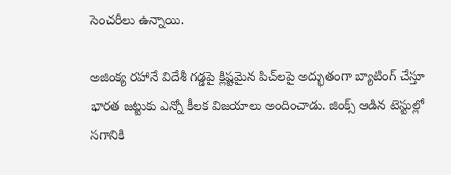సెంచరీలు ఉన్నాయి.

అజింక్య రహానే విదేశీ గడ్డపై క్లిష్టమైన పిచ్‌లపై అద్భుతంగా బ్యాటింగ్ చేస్తూ భారత జట్టుకు ఎన్నో కీలక విజయాలు అందించాడు. జింక్స్ ఆడిన టెస్టుల్లో సగానికి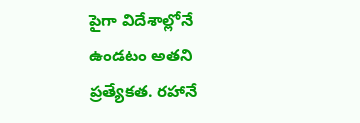పైగా విదేశాల్లోనే ఉండటం అతని ప్రత్యేకత. రహానే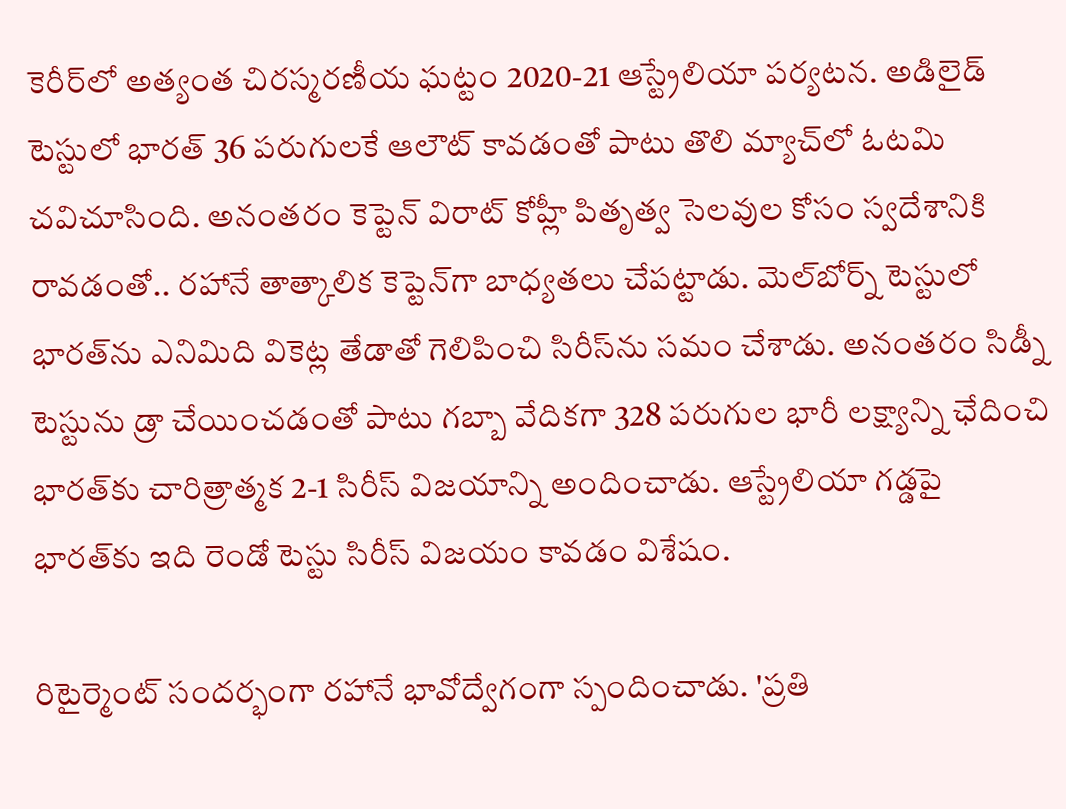కెరీర్‌లో అత్యంత చిరస్మరణీయ ఘట్టం 2020-21 ఆస్ట్రేలియా పర్యటన. అడిలైడ్ టెస్టులో భారత్ 36 పరుగులకే ఆలౌట్ కావడంతో పాటు తొలి మ్యాచ్‌లో ఓటమి చవిచూసింది. అనంతరం కెప్టెన్ విరాట్ కోహ్లీ పితృత్వ సెలవుల కోసం స్వదేశానికి రావడంతో.. రహానే తాత్కాలిక కెప్టెన్‌గా బాధ్యతలు చేపట్టాడు. మెల్‌బోర్న్ టెస్టులో భారత్‌ను ఎనిమిది వికెట్ల తేడాతో గెలిపించి సిరీస్‌ను సమం చేశాడు. అనంతరం సిడ్నీ టెస్టును డ్రా చేయించడంతో పాటు గబ్బా వేదికగా 328 పరుగుల భారీ లక్ష్యాన్ని ఛేదించి భారత్‌కు చారిత్రాత్మక 2-1 సిరీస్ విజయాన్ని అందించాడు. ఆస్ట్రేలియా గడ్డపై భారత్‌కు ఇది రెండో టెస్టు సిరీస్ విజయం కావడం విశేషం.

రిటైర్మెంట్ సందర్భంగా రహానే భావోద్వేగంగా స్పందించాడు. 'ప్రతి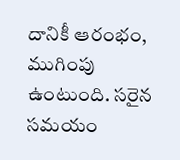దానికీ ఆరంభం, ముగింపు ఉంటుంది. సరైన సమయం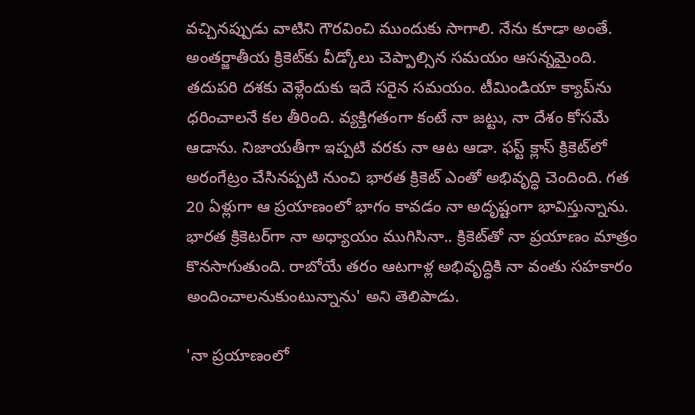వచ్చినప్పుడు వాటిని గౌరవించి ముందుకు సాగాలి. నేను కూడా అంతే. అంతర్జాతీయ క్రికెట్‌కు వీడ్కోలు చెప్పాల్సిన సమయం ఆసన్నమైంది. తదుపరి దశకు వెళ్లేందుకు ఇదే సరైన సమయం. టీమిండియా క్యాప్‌ను ధరించాలనే కల తీరింది. వ్యక్తిగతంగా కంటే నా జట్టు, నా దేశం కోసమే ఆడాను. నిజాయతీగా ఇప్పటి వరకు నా ఆట ఆడా. ఫస్ట్ క్లాస్ క్రికెట్‌లో అరంగేట్రం చేసినప్పటి నుంచి భారత క్రికెట్ ఎంతో అభివృద్ధి చెందింది. గత 20 ఏళ్లుగా ఆ ప్రయాణంలో భాగం కావడం నా అదృష్టంగా భావిస్తున్నాను. భారత క్రికెటర్‌గా నా అధ్యాయం ముగిసినా.. క్రికెట్‌తో నా ప్రయాణం మాత్రం కొనసాగుతుంది. రాబోయే తరం ఆటగాళ్ల అభివృద్ధికి నా వంతు సహకారం అందించాలనుకుంటున్నాను' అని తెలిపాడు.

'నా ప్రయాణంలో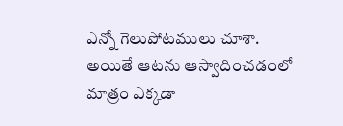ఎన్నో గెలుపోటములు చూశా. అయితే ఆటను ఆస్వాదించడంలో మాత్రం ఎక్కడా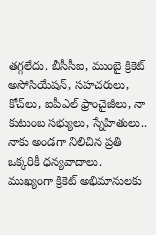తగ్గలేదు. బీసీసీఐ, ముంబై క్రికెట్ అసోసియేషన్‌, సహచరులు, కోచ్‌లు, ఐపీఎల్‌ ఫ్రాంచైజీలు, నా కుటుంబ సభ్యులు, స్నేహితులు.. నాకు అండగా నిలిచిన ప్రతి ఒక్కరికీ ధన్యవాదాలు. ముఖ్యంగా క్రికెట్ అభిమానులకు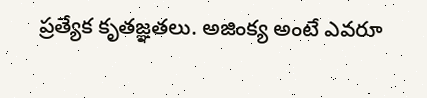ప్రత్యేక కృతజ్ఞతలు. అజింక్య అంటే ఎవరూ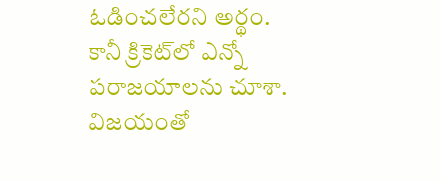ఓడించలేరని అర్థం. కానీ క్రికెట్‌లో ఎన్నో పరాజయాలను చూశా. విజయంతో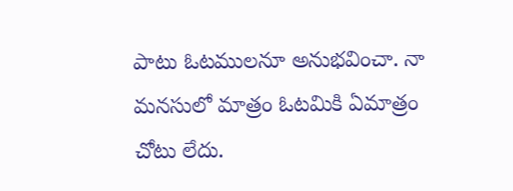పాటు ఓటములనూ అనుభవించా. నా మనసులో మాత్రం ఓటమికి ఏమాత్రం చోటు లేదు.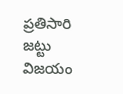ప్రతిసారి జట్టు విజయం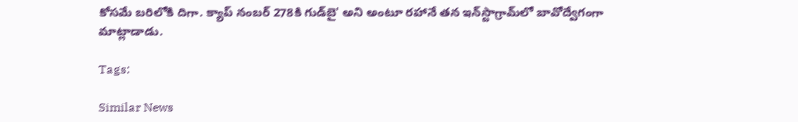కోసమే బరిలోకి దిగా. క్యాప్ నంబర్ 278కి గుడ్‌బై' అని అంటూ రహానే తన ఇన్‌స్టాగ్రామ్‌లో బావోద్వేగంగా మాట్లాడాడు.

Tags:

Similar News